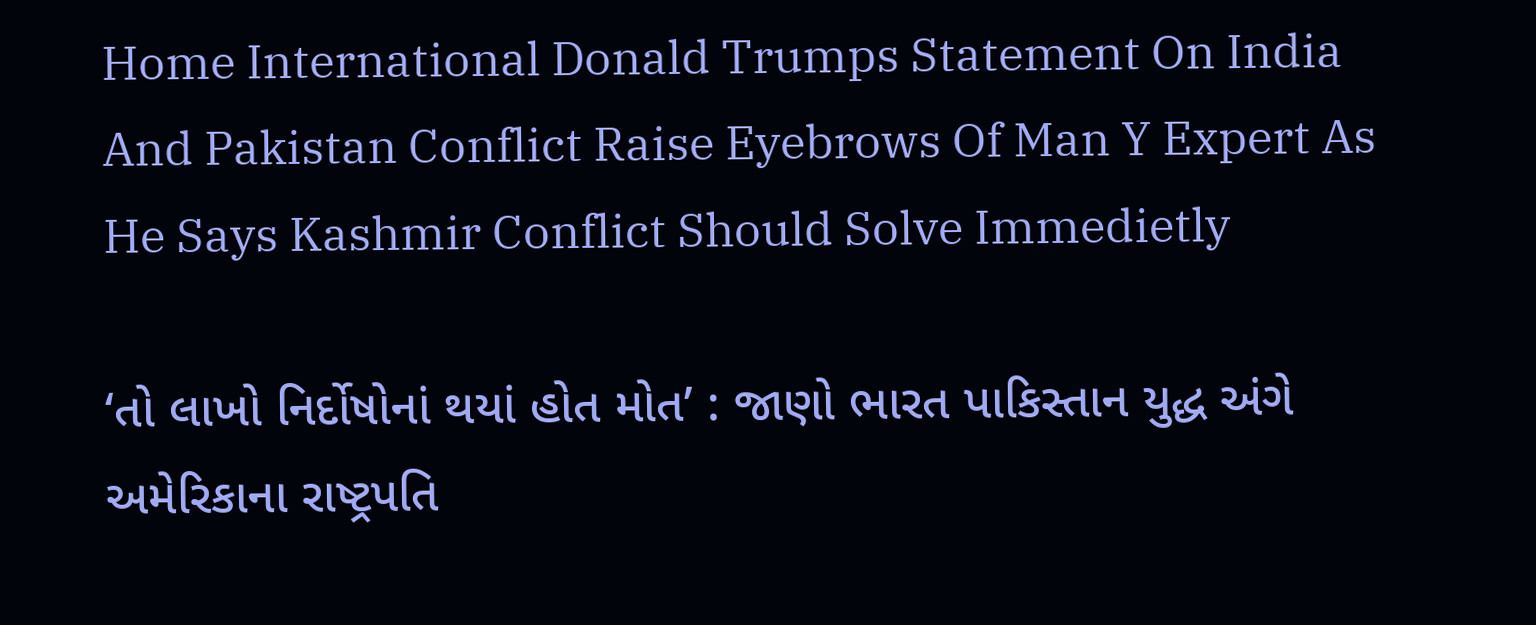Home International Donald Trumps Statement On India And Pakistan Conflict Raise Eyebrows Of Man Y Expert As He Says Kashmir Conflict Should Solve Immedietly

‘તો લાખો નિર્દોષોનાં થયાં હોત મોત’ : જાણો ભારત પાકિસ્તાન યુદ્ધ અંગે અમેરિકાના રાષ્ટ્રપતિ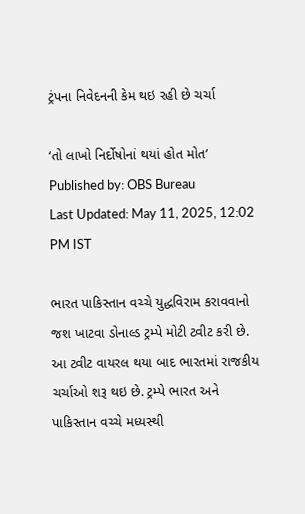ટ્રંપના નિવેદનની કેમ થઇ રહી છે ચર્ચા

‘તો લાખો નિર્દોષોનાં થયાં હોત મોત’
Published by: OBS Bureau
Last Updated: May 11, 2025, 12:02 PM IST

ભારત પાકિસ્તાન વચ્ચે યુદ્ધવિરામ કરાવવાનો જશ ખાટવા ડોનાલ્ડ ટ્રમ્પે મોટી ટ્વીટ કરી છે. આ ટ્વીટ વાયરલ થયા બાદ ભારતમાં રાજકીય ચર્ચાઓ શરૂ થઇ છે. ટ્રમ્પે ભારત અને પાકિસ્તાન વચ્ચે મધ્યસ્થી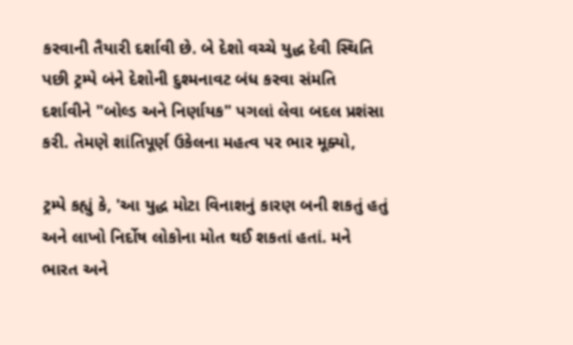કરવાની તૈયારી દર્શાવી છે. બે દેશો વચ્ચે યુદ્ધ દેવી સ્થિતિ પછી ટ્રમ્પે બંને દેશોની દુશ્મનાવટ બંધ કરવા સંમતિ દર્શાવીને "બોલ્ડ અને નિર્ણાયક" પગલાં લેવા બદલ પ્રશંસા કરી. તેમણે શાંતિપૂર્ણ ઉકેલના મહત્વ પર ભાર મૂક્યો,

ટ્રમ્પે કહ્યું કે, 'આ યુદ્ધ મોટા વિનાશનું કારણ બની શકતું હતું અને લાખો નિર્દોષ લોકોના મોત થઈ શકતાં હતાં. મને ભારત અને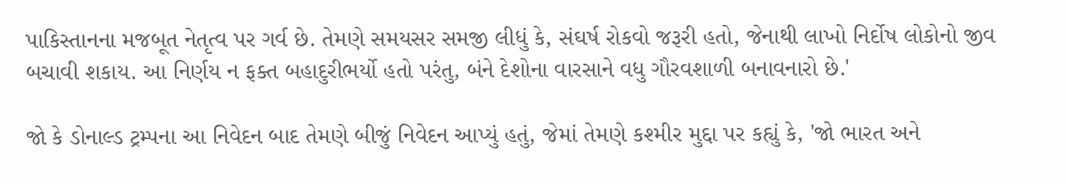પાકિસ્તાનના મજબૂત નેતૃત્વ પર ગર્વ છે. તેમણે સમયસર સમજી લીધું કે, સંઘર્ષ રોકવો જરૂરી હતો, જેનાથી લાખો નિર્દોષ લોકોનો જીવ બચાવી શકાય. આ નિર્ણય ન ફક્ત બહાદુરીભર્યો હતો પરંતુ, બંને દેશોના વારસાને વધુ ગૌરવશાળી બનાવનારો છે.'

જો કે ડોનાલ્ડ ટ્રમ્પના આ નિવેદન બાદ તેમણે બીજું નિવેદન આપ્યું હતું, જેમાં તેમણે કશ્મીર મુદ્દા પર કહ્યું કે, 'જો ભારત અને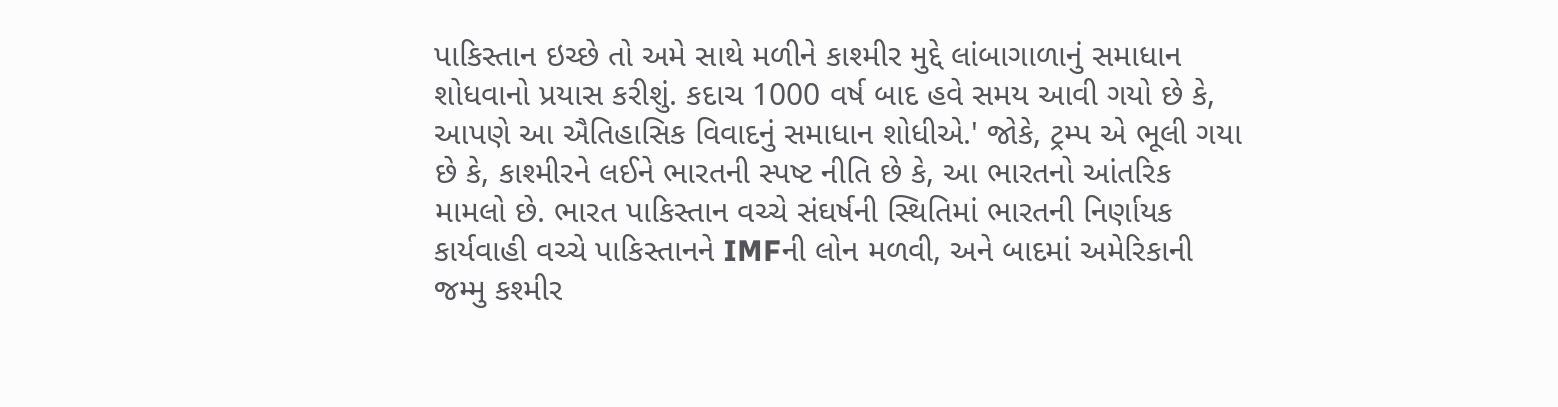પાકિસ્તાન ઇચ્છે તો અમે સાથે મળીને કાશ્મીર મુદ્દે લાંબાગાળાનું સમાધાન શોધવાનો પ્રયાસ કરીશું. કદાચ 1000 વર્ષ બાદ હવે સમય આવી ગયો છે કે, આપણે આ ઐતિહાસિક વિવાદનું સમાધાન શોધીએ.' જોકે, ટ્રમ્પ એ ભૂલી ગયા છે કે, કાશ્મીરને લઈને ભારતની સ્પષ્ટ નીતિ છે કે, આ ભારતનો આંતરિક મામલો છે. ભારત પાકિસ્તાન વચ્ચે સંઘર્ષની સ્થિતિમાં ભારતની નિર્ણાયક કાર્યવાહી વચ્ચે પાકિસ્તાનને IMFની લોન મળવી, અને બાદમાં અમેરિકાની જમ્મુ કશ્મીર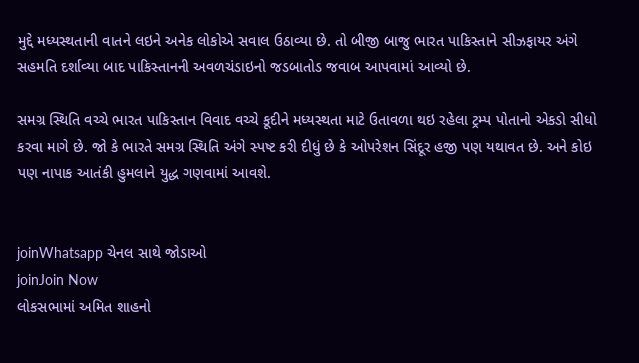મુદ્દે મધ્યસ્થતાની વાતને લઇને અનેક લોકોએ સવાલ ઉઠાવ્યા છે. તો બીજી બાજુ ભારત પાકિસ્તાને સીઝફાયર અંગે સહમતિ દર્શાવ્યા બાદ પાકિસ્તાનની અવળચંડાઇનો જડબાતોડ જવાબ આપવામાં આવ્યો છે.

સમગ્ર સ્થિતિ વચ્ચે ભારત પાકિસ્તાન વિવાદ વચ્ચે કૂદીને મધ્યસ્થતા માટે ઉતાવળા થઇ રહેલા ટ્રમ્પ પોતાનો એકડો સીધો કરવા માગે છે. જો કે ભારતે સમગ્ર સ્થિતિ અંગે સ્પષ્ટ કરી દીધું છે કે ઓપરેશન સિંદૂર હજી પણ યથાવત છે. અને કોઇ પણ નાપાક આતંકી હુમલાને યુદ્ધ ગણવામાં આવશે.


joinWhatsapp ચેનલ સાથે જોડાઓ
joinJoin Now
લોકસભામાં અમિત શાહનો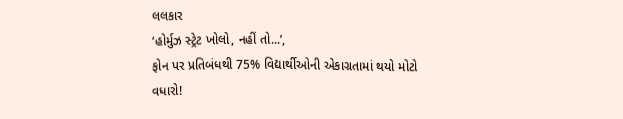લલકાર
‘હોર્મુઝ સ્ટ્રેટ ખોલો, નહીં તો...’,
ફોન પર પ્રતિબંધથી 75% વિદ્યાર્થીઓની એકાગ્રતામાં થયો મોટો વધારો!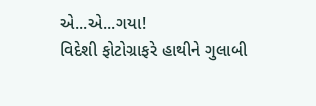એ...એ...ગયા!
વિદેશી ફોટોગ્રાફરે હાથીને ગુલાબી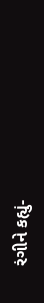રંગીને કહ્યું-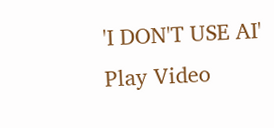'I DON'T USE AI'
Play Video